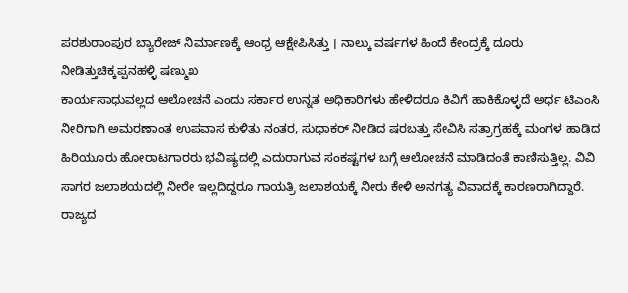ಪರಶುರಾಂಪುರ ಬ್ಯಾರೇಜ್ ನಿರ್ಮಾಣಕ್ಕೆ ಆಂಧ್ರ ಆಕ್ಷೇಪಿಸಿತ್ತು । ನಾಲ್ಕು ವರ್ಷಗಳ ಹಿಂದೆ ಕೇಂದ್ರಕ್ಕೆ ದೂರು ನೀಡಿತ್ತುಚಿಕ್ಕಪ್ಪನಹಳ್ಳಿ ಷಣ್ಮುಖ
ಕಾರ್ಯಸಾಧುವಲ್ಲದ ಆಲೋಚನೆ ಎಂದು ಸರ್ಕಾರ ಉನ್ನತ ಅಧಿಕಾರಿಗಳು ಹೇಳಿದರೂ ಕಿವಿಗೆ ಹಾಕಿಕೊಳ್ಳದೆ ಅರ್ಧ ಟಿಎಂಸಿ ನೀರಿಗಾಗಿ ಅಮರಣಾಂತ ಉಪವಾಸ ಕುಳಿತು ನಂತರ, ಸುಧಾಕರ್ ನೀಡಿದ ಷರಬತ್ತು ಸೇವಿಸಿ ಸತ್ರಾಗ್ರಹಕ್ಕೆ ಮಂಗಳ ಹಾಡಿದ ಹಿರಿಯೂರು ಹೋರಾಟಗಾರರು ಭವಿಷ್ಯದಲ್ಲಿ ಎದುರಾಗುವ ಸಂಕಷ್ಟಗಳ ಬಗ್ಗೆ ಆಲೋಚನೆ ಮಾಡಿದಂತೆ ಕಾಣಿಸುತ್ತಿಲ್ಲ. ವಿವಿ ಸಾಗರ ಜಲಾಶಯದಲ್ಲಿ ನೀರೇ ಇಲ್ಲದಿದ್ದರೂ ಗಾಯತ್ರಿ ಜಲಾಶಯಕ್ಕೆ ನೀರು ಕೇಳಿ ಅನಗತ್ಯ ವಿವಾದಕ್ಕೆ ಕಾರಣರಾಗಿದ್ದಾರೆ.
ರಾಜ್ಯದ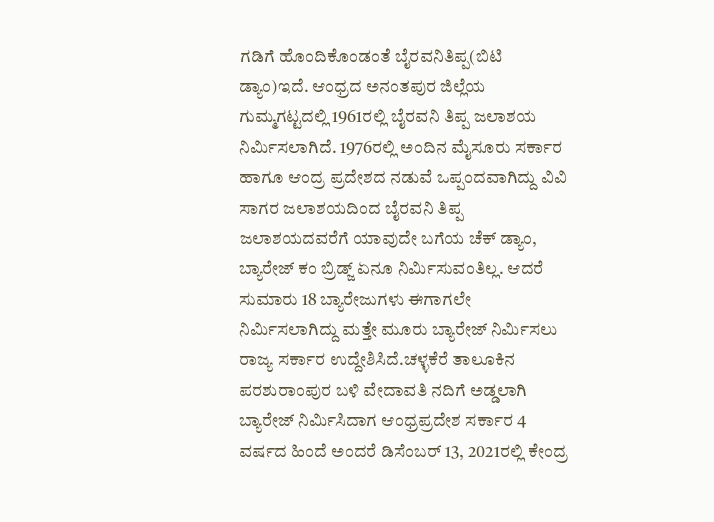ಗಡಿಗೆ ಹೊಂದಿಕೊಂಡಂತೆ ಬೈರವನಿತಿಪ್ಪ(ಬಿಟಿ ಡ್ಯಾಂ)ಇದೆ. ಆಂಧ್ರದ ಅನಂತಪುರ ಜಿಲ್ಲೆಯ ಗುಮ್ಮಗಟ್ಟದಲ್ಲಿ 1961ರಲ್ಲಿ ಬೈರವನಿ ತಿಪ್ಪ ಜಲಾಶಯ ನಿರ್ಮಿಸಲಾಗಿದೆ. 1976ರಲ್ಲಿ ಅಂದಿನ ಮೈಸೂರು ಸರ್ಕಾರ ಹಾಗೂ ಆಂದ್ರ ಪ್ರದೇಶದ ನಡುವೆ ಒಪ್ಪಂದವಾಗಿದ್ದು ವಿವಿ ಸಾಗರ ಜಲಾಶಯದಿಂದ ಬೈರವನಿ ತಿಪ್ಪ ಜಲಾಶಯದವರೆಗೆ ಯಾವುದೇ ಬಗೆಯ ಚೆಕ್ ಡ್ಯಾಂ, ಬ್ಯಾರೇಜ್ ಕಂ ಬ್ರಿಡ್ಜ್ ಏನೂ ನಿರ್ಮಿಸುವಂತಿಲ್ಲ. ಆದರೆ ಸುಮಾರು 18 ಬ್ಯಾರೇಜುಗಳು ಈಗಾಗಲೇ ನಿರ್ಮಿಸಲಾಗಿದ್ದು ಮತ್ತೇ ಮೂರು ಬ್ಯಾರೇಜ್ ನಿರ್ಮಿಸಲು ರಾಜ್ಯ ಸರ್ಕಾರ ಉದ್ದೇಶಿಸಿದೆ.ಚಳ್ಳಕೆರೆ ತಾಲೂಕಿನ ಪರಶುರಾಂಪುರ ಬಳಿ ವೇದಾವತಿ ನದಿಗೆ ಅಡ್ಡಲಾಗಿ ಬ್ಯಾರೇಜ್ ನಿರ್ಮಿಸಿದಾಗ ಆಂಧ್ರಪ್ರದೇಶ ಸರ್ಕಾರ 4 ವರ್ಷದ ಹಿಂದೆ ಅಂದರೆ ಡಿಸೆಂಬರ್ 13, 2021ರಲ್ಲಿ ಕೇಂದ್ರ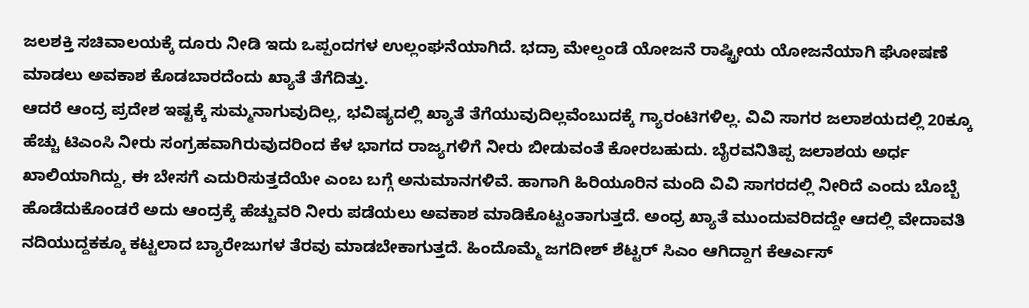ಜಲಶಕ್ತಿ ಸಚಿವಾಲಯಕ್ಕೆ ದೂರು ನೀಡಿ ಇದು ಒಪ್ಪಂದಗಳ ಉಲ್ಲಂಘನೆಯಾಗಿದೆ. ಭದ್ರಾ ಮೇಲ್ದಂಡೆ ಯೋಜನೆ ರಾಷ್ಟ್ರೀಯ ಯೋಜನೆಯಾಗಿ ಘೋಷಣೆ ಮಾಡಲು ಅವಕಾಶ ಕೊಡಬಾರದೆಂದು ಖ್ಯಾತೆ ತೆಗೆದಿತ್ತು.
ಆದರೆ ಆಂದ್ರ ಪ್ರದೇಶ ಇಷ್ಟಕ್ಕೆ ಸುಮ್ಮನಾಗುವುದಿಲ್ಲ, ಭವಿಷ್ಯದಲ್ಲಿ ಖ್ಯಾತೆ ತೆಗೆಯುವುದಿಲ್ಲವೆಂಬುದಕ್ಕೆ ಗ್ಯಾರಂಟಿಗಳಿಲ್ಲ. ವಿವಿ ಸಾಗರ ಜಲಾಶಯದಲ್ಲಿ 20ಕ್ಕೂ ಹೆಚ್ಚು ಟಿಎಂಸಿ ನೀರು ಸಂಗ್ರಹವಾಗಿರುವುದರಿಂದ ಕೆಳ ಭಾಗದ ರಾಜ್ಯಗಳಿಗೆ ನೀರು ಬೀಡುವಂತೆ ಕೋರಬಹುದು. ಬೈರವನಿತಿಪ್ಪ ಜಲಾಶಯ ಅರ್ಧ ಖಾಲಿಯಾಗಿದ್ದು, ಈ ಬೇಸಗೆ ಎದುರಿಸುತ್ತದೆಯೇ ಎಂಬ ಬಗ್ಗೆ ಅನುಮಾನಗಳಿವೆ. ಹಾಗಾಗಿ ಹಿರಿಯೂರಿನ ಮಂದಿ ವಿವಿ ಸಾಗರದಲ್ಲಿ ನೀರಿದೆ ಎಂದು ಬೊಬ್ಬೆ ಹೊಡೆದುಕೊಂಡರೆ ಅದು ಆಂದ್ರಕ್ಕೆ ಹೆಚ್ಚುವರಿ ನೀರು ಪಡೆಯಲು ಅವಕಾಶ ಮಾಡಿಕೊಟ್ಟಂತಾಗುತ್ತದೆ. ಅಂಧ್ರ ಖ್ಯಾತೆ ಮುಂದುವರಿದದ್ದೇ ಆದಲ್ಲಿ ವೇದಾವತಿ ನದಿಯುದ್ದಕಕ್ಕೂ ಕಟ್ಟಲಾದ ಬ್ಯಾರೇಜುಗಳ ತೆರವು ಮಾಡಬೇಕಾಗುತ್ತದೆ. ಹಿಂದೊಮ್ಮೆ ಜಗದೀಶ್ ಶೆಟ್ಟರ್ ಸಿಎಂ ಆಗಿದ್ದಾಗ ಕೆಆರ್ಎಸ್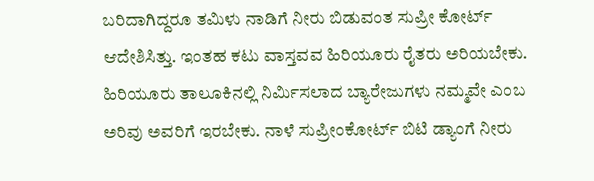ಬರಿದಾಗಿದ್ದರೂ ತಮಿಳು ನಾಡಿಗೆ ನೀರು ಬಿಡುವಂತ ಸುಪ್ರೀ ಕೋರ್ಟ್ ಆದೇಶಿಸಿತ್ತು. ಇಂತಹ ಕಟು ವಾಸ್ತವವ ಹಿರಿಯೂರು ರೈತರು ಅರಿಯಬೇಕು. ಹಿರಿಯೂರು ತಾಲೂಕಿನಲ್ಲಿ ನಿರ್ಮಿಸಲಾದ ಬ್ಯಾರೇಜುಗಳು ನಮ್ಮವೇ ಎಂಬ ಅರಿವು ಅವರಿಗೆ ಇರಬೇಕು. ನಾಳೆ ಸುಪ್ರೀಂಕೋರ್ಟ್ ಬಿಟಿ ಡ್ಯಾಂಗೆ ನೀರು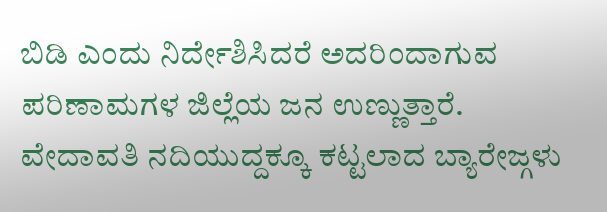ಬಿಡಿ ಎಂದು ನಿರ್ದೇಶಿಸಿದರೆ ಅದರಿಂದಾಗುವ ಪರಿಣಾಮಗಳ ಜಿಲ್ಲೆಯ ಜನ ಉಣ್ಣುತ್ತಾರೆ.
ವೇದಾವತಿ ನದಿಯುದ್ದಕ್ಕೂ ಕಟ್ಟಲಾದ ಬ್ಯಾರೇಜ್ಗಳು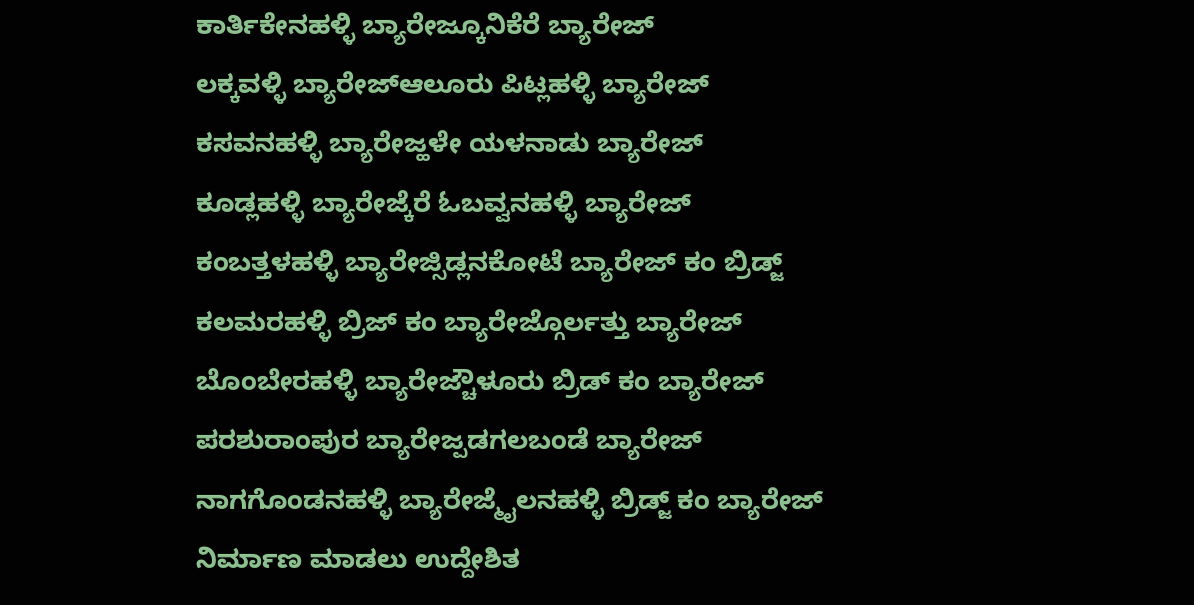ಕಾರ್ತಿಕೇನಹಳ್ಳಿ ಬ್ಯಾರೇಜ್ಕೂನಿಕೆರೆ ಬ್ಯಾರೇಜ್
ಲಕ್ಕವಳ್ಳಿ ಬ್ಯಾರೇಜ್ಆಲೂರು ಪಿಟ್ಲಹಳ್ಳಿ ಬ್ಯಾರೇಜ್
ಕಸವನಹಳ್ಳಿ ಬ್ಯಾರೇಜ್ಹಳೇ ಯಳನಾಡು ಬ್ಯಾರೇಜ್
ಕೂಡ್ಲಹಳ್ಳಿ ಬ್ಯಾರೇಜ್ಕೆರೆ ಓಬವ್ವನಹಳ್ಳಿ ಬ್ಯಾರೇಜ್
ಕಂಬತ್ತಳಹಳ್ಳಿ ಬ್ಯಾರೇಜ್ಸಿಡ್ಲನಕೋಟೆ ಬ್ಯಾರೇಜ್ ಕಂ ಬ್ರಿಡ್ಜ್
ಕಲಮರಹಳ್ಳಿ ಬ್ರಿಜ್ ಕಂ ಬ್ಯಾರೇಜ್ಗೊರ್ಲತ್ತು ಬ್ಯಾರೇಜ್
ಬೊಂಬೇರಹಳ್ಳಿ ಬ್ಯಾರೇಜ್ಚೌಳೂರು ಬ್ರಿಡ್ ಕಂ ಬ್ಯಾರೇಜ್
ಪರಶುರಾಂಪುರ ಬ್ಯಾರೇಜ್ಪಡಗಲಬಂಡೆ ಬ್ಯಾರೇಜ್
ನಾಗಗೊಂಡನಹಳ್ಳಿ ಬ್ಯಾರೇಜ್ಮೈಲನಹಳ್ಳಿ ಬ್ರಿಡ್ಜ್ ಕಂ ಬ್ಯಾರೇಜ್
ನಿರ್ಮಾಣ ಮಾಡಲು ಉದ್ದೇಶಿತ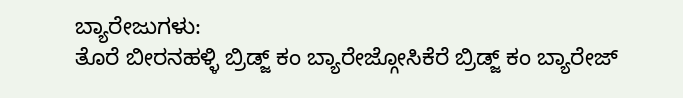ಬ್ಯಾರೇಜುಗಳು:
ತೊರೆ ಬೀರನಹಳ್ಳಿ ಬ್ರಿಡ್ಜ್ ಕಂ ಬ್ಯಾರೇಜ್ಗೋಸಿಕೆರೆ ಬ್ರಿಡ್ಜ್ ಕಂ ಬ್ಯಾರೇಜ್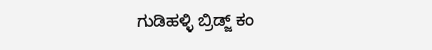ಗುಡಿಹಳ್ಳಿ ಬ್ರಿಡ್ಜ್ ಕಂ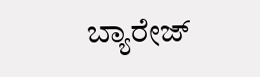ಬ್ಯಾರೇಜ್